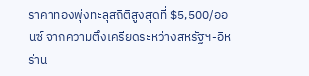ราคาทองพุ่งทะลุสถิติสูงสุดที่ $5,500/ออนซ์ จากความตึงเครียดระหว่างสหรัฐฯ-อิหร่าน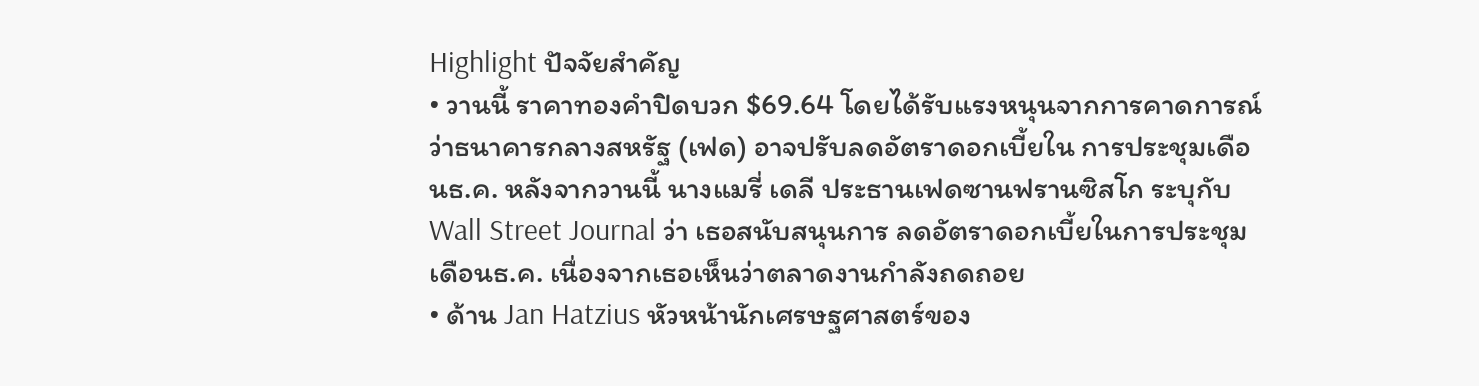Highlight ปัจจัยสําคัญ
• วานนี้ ราคาทองคําปิดบวก $69.64 โดยได้รับแรงหนุนจากการคาดการณ์ว่าธนาคารกลางสหรัฐ (เฟด) อาจปรับลดอัตราดอกเบี้ยใน การประชุมเดือนธ.ค. หลังจากวานนี้ นางแมรี่ เดลี ประธานเฟดซานฟรานซิสโก ระบุกับ Wall Street Journal ว่า เธอสนับสนุนการ ลดอัตราดอกเบี้ยในการประชุมเดือนธ.ค. เนื่องจากเธอเห็นว่าตลาดงานกําลังถดถอย
• ด้าน Jan Hatzius หัวหน้านักเศรษฐศาสตร์ของ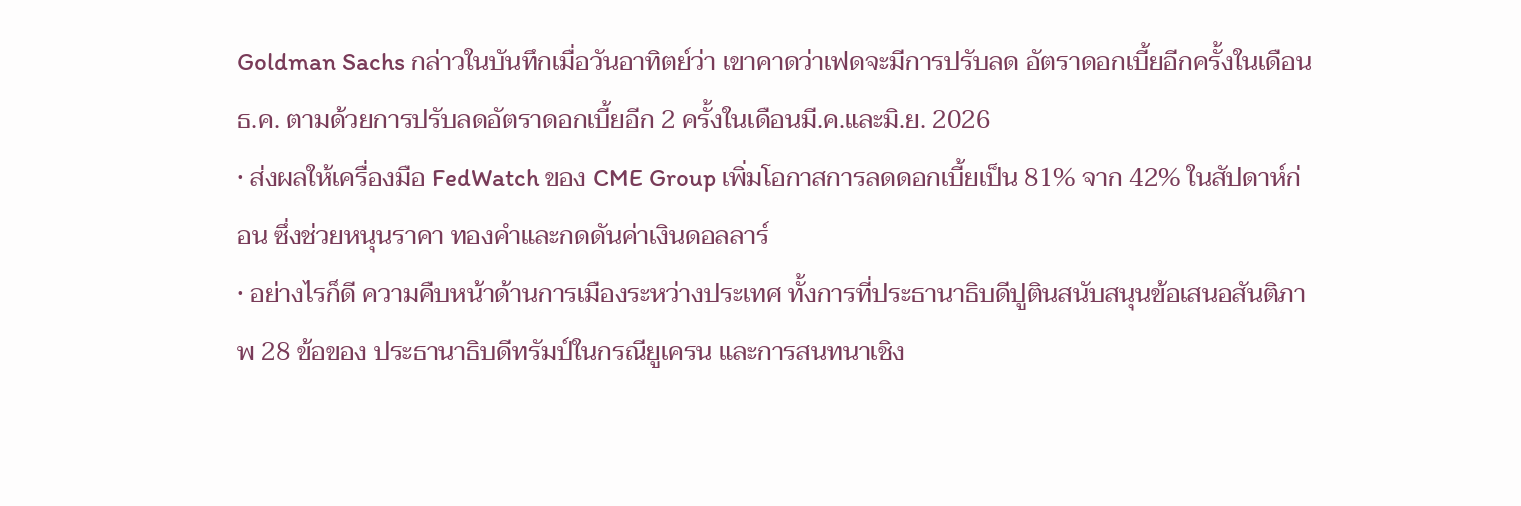Goldman Sachs กล่าวในบันทึกเมื่อวันอาทิตย์ว่า เขาคาดว่าเฟดจะมีการปรับลด อัตราดอกเบี้ยอีกครั้งในเดือนธ.ค. ตามด้วยการปรับลดอัตราดอกเบี้ยอีก 2 ครั้งในเดือนมี.ค.และมิ.ย. 2026
• ส่งผลให้เครื่องมือ FedWatch ของ CME Group เพิ่มโอกาสการลดดอกเบี้ยเป็น 81% จาก 42% ในสัปดาห์ก่อน ซึ่งช่วยหนุนราคา ทองคําและกดดันค่าเงินดอลลาร์
• อย่างไรก็ดี ความคืบหน้าด้านการเมืองระหว่างประเทศ ทั้งการที่ประธานาธิบดีปูตินสนับสนุนข้อเสนอสันติภาพ 28 ข้อของ ประธานาธิบดีทรัมป์ในกรณียูเครน และการสนทนาเชิง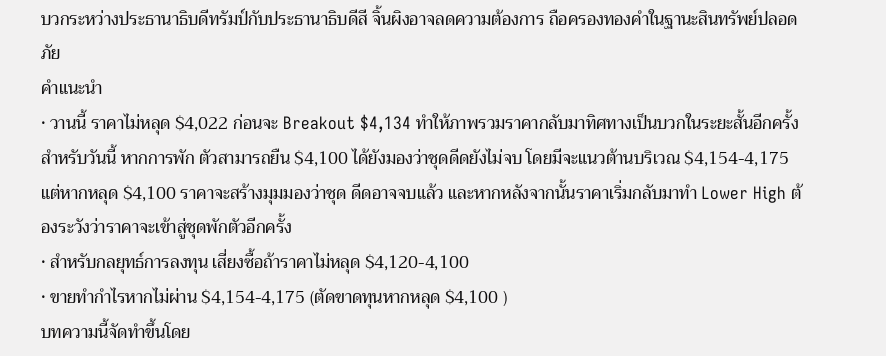บวกระหว่างประธานาธิบดีทรัมป์กับประธานาธิบดีสี จิ้นผิงอาจลดความต้องการ ถือครองทองคําในฐานะสินทรัพย์ปลอดภัย
คําแนะนํา
• วานนี้ ราคาไม่หลุด $4,022 ก่อนจะ Breakout $4,134 ทําให้ภาพรวมราคากลับมาทิศทางเป็นบวกในระยะสั้นอีกครั้ง สําหรับวันนี้ หากการพัก ตัวสามารถยืน $4,100 ได้ยังมองว่าชุดดีดยังไม่จบ โดยมีจะแนวต้านบริเวณ $4,154-4,175 แต่หากหลุด $4,100 ราคาจะสร้างมุมมองว่าชุด ดีดอาจจบแล้ว และหากหลังจากนั้นราคาเริ่มกลับมาทํา Lower High ต้องระวังว่าราคาจะเข้าสู่ชุดพักตัวอีกครั้ง
• สําหรับกลยุทธ์การลงทุน เสี่ยงซื้อถ้าราคาไม่หลุด $4,120-4,100
• ขายทํากําไรหากไม่ผ่าน $4,154-4,175 (ตัดขาดทุนหากหลุด $4,100 )
บทความนี้จัดทำขึ้นโดย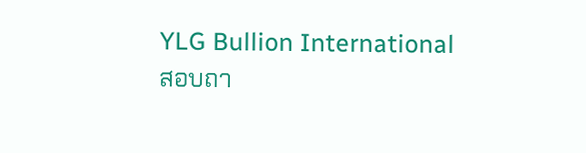YLG Bullion International
สอบถา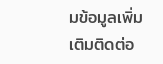มข้อมูลเพิ่มเติมติดต่อ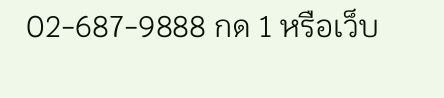02-687-9888 กด 1 หรือเว็บ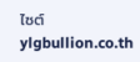ไซต์ ylgbullion.co.th